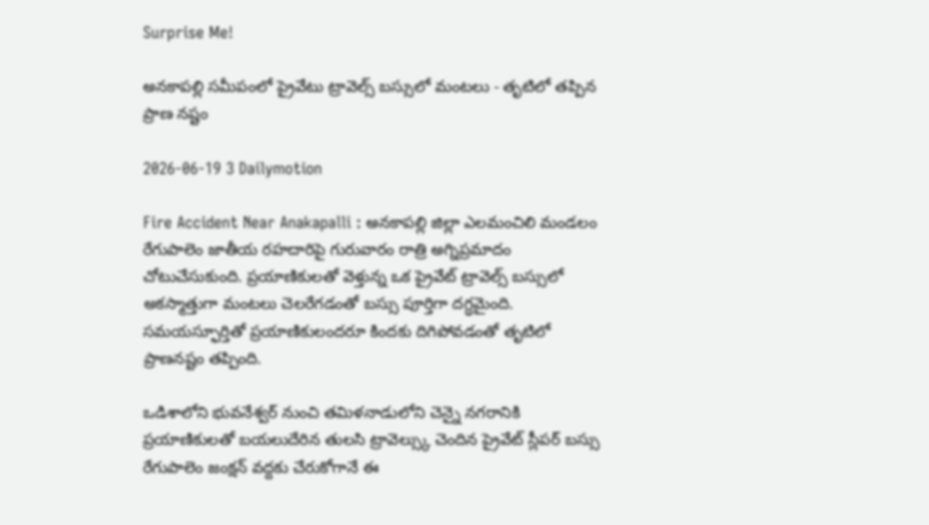Surprise Me!

అనకాపల్లి సమీపంలో ప్రైవేటు ట్రావెల్స్ బస్సులో మంటలు - తృటిలో తప్పిన ప్రాణ నష్టం

2026-06-19 3 Dailymotion

Fire Accident Near Anakapalli : అనకాపల్లి జిల్లా ఎలమంచిలి మండలం రేగుపాలెం జాతీయ రహదారిపై గురువారం రాత్రి అగ్నిప్రమాదం చోటుచేసుకుంది. ప్రయాణికులతో వెళ్తున్న ఒక ప్రైవేట్ ట్రావెల్స్ బస్సులో అకస్మాత్తుగా మంటలు చెలరేగడంతో బస్సు పూర్తిగా దగ్ధమైంది. సమయస్ఫూర్తితో ప్రయాణికులందరూ కిందకు దిగిపోవడంతో తృటిలో ప్రాణనష్టం తప్పింది.

ఒడిశాలోని భువనేశ్వర్ నుంచి తమిళనాడులోని చెన్నై నగరానికి ప్రయాణికులతో బయలుదేరిన తులసి ట్రావెల్స్కు చెందిన ప్రైవేట్ స్లీపర్ బస్సు రేగుపాలెం జంక్షన్ వద్దకు చేరుకోగానే ఈ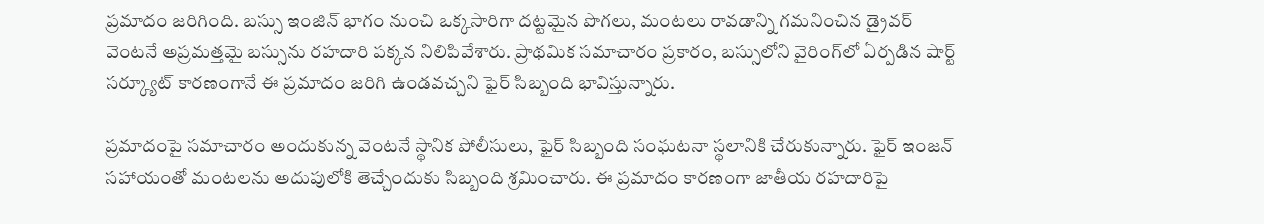ప్రమాదం జరిగింది. బస్సు ఇంజిన్ భాగం నుంచి ఒక్కసారిగా దట్టమైన పొగలు, మంటలు రావడాన్ని గమనించిన డ్రైవర్ వెంటనే అప్రమత్తమై బస్సును రహదారి పక్కన నిలిపివేశారు. ప్రాథమిక సమాచారం ప్రకారం, బస్సులోని వైరింగ్‌లో ఏర్పడిన షార్ట్ సర్క్యూట్ కారణంగానే ఈ ప్రమాదం జరిగి ఉండవచ్చని ఫైర్ సిబ్బంది భావిస్తున్నారు.

ప్రమాదంపై సమాచారం అందుకున్న వెంటనే స్థానిక పోలీసులు, ఫైర్ సిబ్బంది సంఘటనా స్థలానికి చేరుకున్నారు. ఫైర్ ఇంజన్ సహాయంతో మంటలను అదుపులోకి తెచ్చేందుకు సిబ్బంది శ్రమించారు. ఈ ప్రమాదం కారణంగా జాతీయ రహదారిపై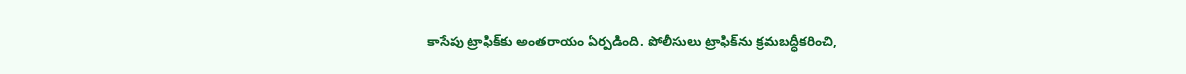కాసేపు ట్రాఫిక్‌కు అంతరాయం ఏర్పడింది. పోలీసులు ట్రాఫిక్‌ను క్రమబద్ధీకరించి,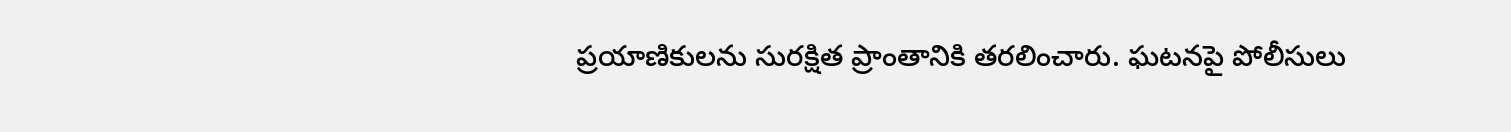ప్రయాణికులను సురక్షిత ప్రాంతానికి తరలించారు. ఘటనపై పోలీసులు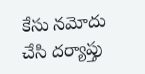కేసు నమోదు చేసి దర్యాప్తు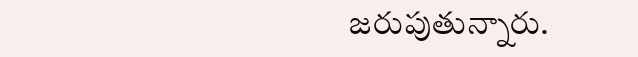జరుపుతున్నారు.